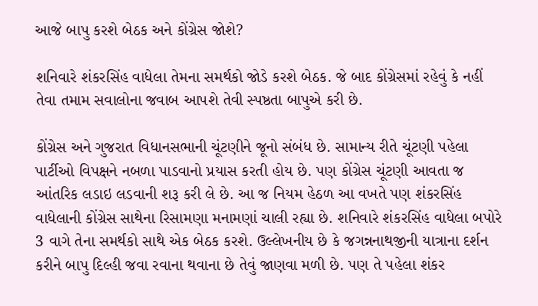આજે બાપુ કરશે બેઠક અને કોંગ્રેસ જોશે?

શનિવારે શંકરસિંહ વાધેલા તેમના સમર્થકો જોડે કરશે બેઠક. જે બાદ કોંગ્રેસમાં રહેવું કે નહીં તેવા તમામ સવાલોના જવાબ આપશે તેવી સ્પષ્ઠતા બાપુએ કરી છે.

કોંગ્રેસ અને ગુજરાત વિધાનસભાની ચૂંટણીને જૂનો સંબંધ છે. સામાન્ય રીતે ચૂંટણી પહેલા પાર્ટીઓ વિપક્ષને નબળા પાડવાનો પ્રયાસ કરતી હોય છે. પણ કોંગ્રેસ ચૂંટણી આવતા જ આંતરિક લડાઇ લડવાની શરૂ કરી લે છે. આ જ નિયમ હેઠળ આ વખતે પણ શંકરસિંહ વાધેલાની કોંગ્રેસ સાથેના રિસામણા મનામણાં ચાલી રહ્યા છે. શનિવારે શંકરસિંહ વાધેલા બપોરે 3 વાગે તેના સમર્થકો સાથે એક બેઠક કરશે. ઉલ્લેખનીય છે કે જગન્નનાથજીની યાત્રાના દર્શન કરીને બાપુ દિલ્હી જવા રવાના થવાના છે તેવું જાણવા મળી છે. પણ તે પહેલા શંકર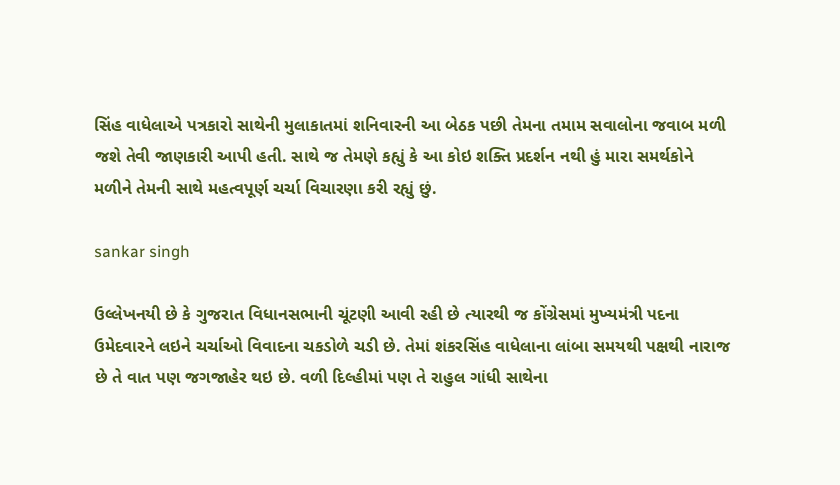સિંહ વાધેલાએ પત્રકારો સાથેની મુલાકાતમાં શનિવારની આ બેઠક પછી તેમના તમામ સવાલોના જવાબ મળી જશે તેવી જાણકારી આપી હતી. સાથે જ તેમણે કહ્યું કે આ કોઇ શક્તિ પ્રદર્શન નથી હું મારા સમર્થકોને મળીને તેમની સાથે મહત્વપૂર્ણ ચર્ચા વિચારણા કરી રહ્યું છું.

sankar singh

ઉલ્લેખનયી છે કે ગુજરાત વિધાનસભાની ચૂંટણી આવી રહી છે ત્યારથી જ કોંગ્રેસમાં મુખ્યમંત્રી પદના ઉમેદવારને લઇને ચર્ચાઓ વિવાદના ચકડોળે ચડી છે. તેમાં શંકરસિંહ વાધેલાના લાંબા સમયથી પક્ષથી નારાજ છે તે વાત પણ જગજાહેર થઇ છે. વળી દિલ્હીમાં પણ તે રાહુલ ગાંધી સાથેના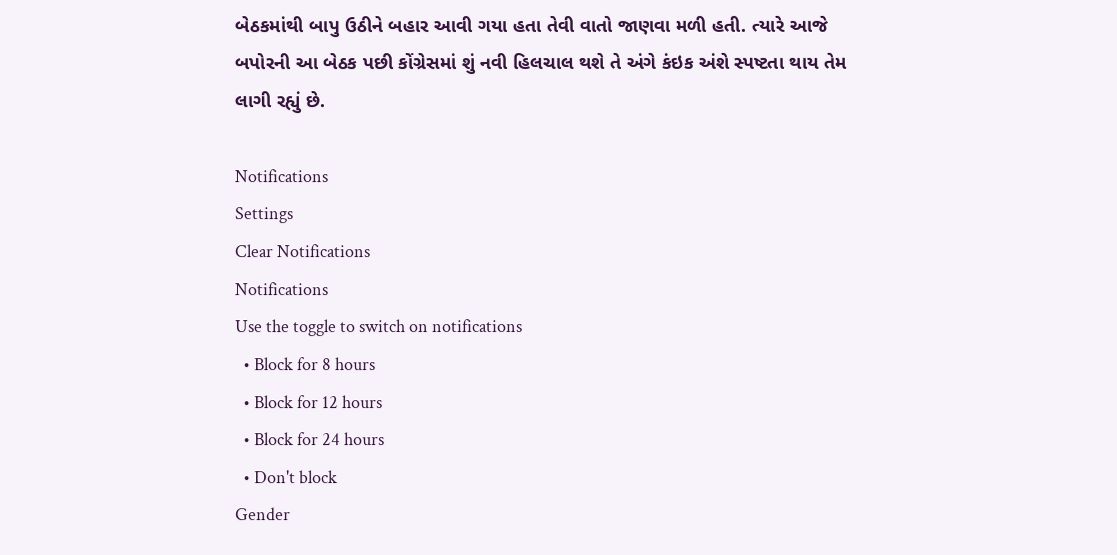બેઠકમાંથી બાપુ ઉઠીને બહાર આવી ગયા હતા તેવી વાતો જાણવા મળી હતી. ત્યારે આજે બપોરની આ બેઠક પછી કોંગ્રેસમાં શું નવી હિલચાલ થશે તે અંગે કંઇક અંશે સ્પષ્ટતા થાય તેમ લાગી રહ્યું છે.

Notifications
Settings
Clear Notifications
Notifications
Use the toggle to switch on notifications
  • Block for 8 hours
  • Block for 12 hours
  • Block for 24 hours
  • Don't block
Gender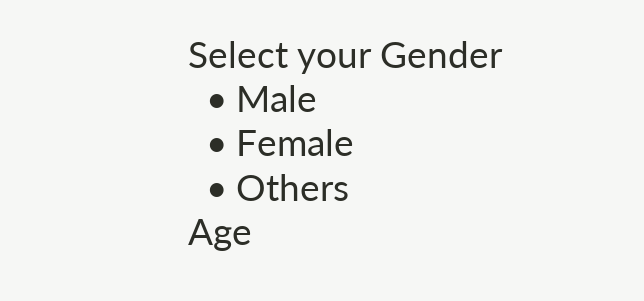Select your Gender
  • Male
  • Female
  • Others
Age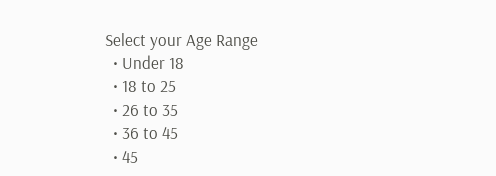Select your Age Range
  • Under 18
  • 18 to 25
  • 26 to 35
  • 36 to 45
  • 45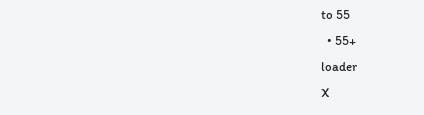to 55
  • 55+
loader
X